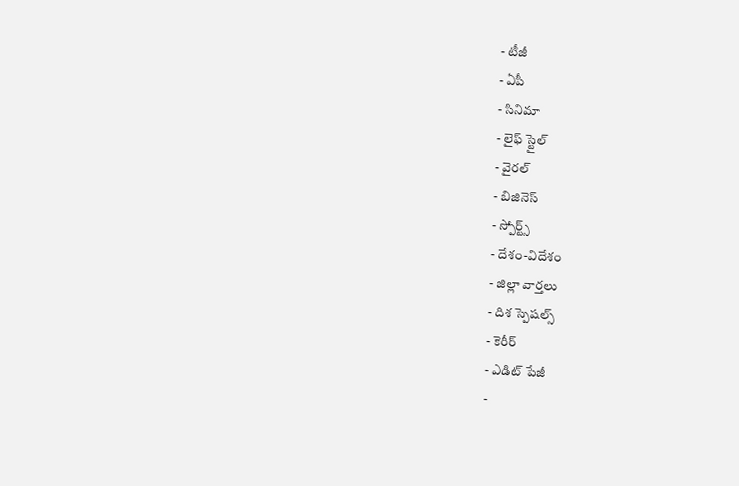- టీజీ
- ఏపీ
- సినిమా
- లైఫ్ స్టైల్
- వైరల్
- బిజినెస్
- స్పోర్ట్స్
- దేశం-విదేశం
- జిల్లా వార్తలు
- దిశ స్పెషల్స్
- కెరీర్
- ఎడిట్ పేజీ
-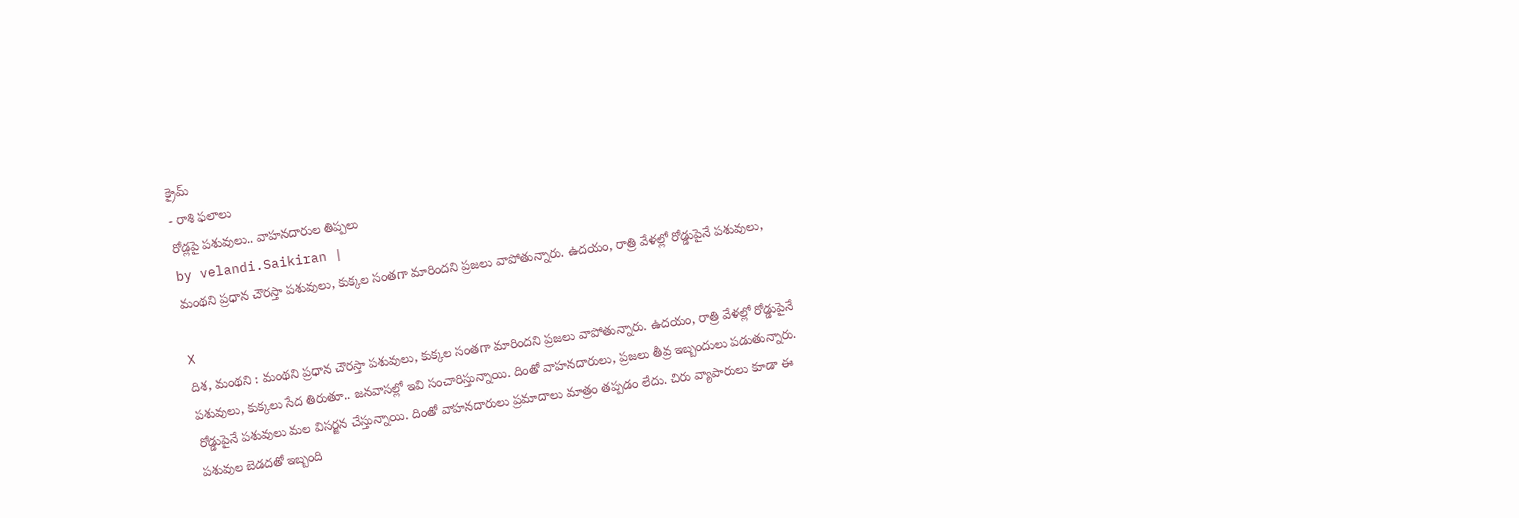క్రైమ్
- రాశి ఫలాలు
రోడ్లపై పశువులు.. వాహనదారుల తిప్పలు
by velandi.Saikiran |
మంథని ప్రధాన చౌరస్తా పశువులు, కుక్కల సంతగా మారిందని ప్రజలు వాపోతున్నారు. ఉదయం, రాత్రి వేళల్లో రోడ్డుపైనే పశువులు,

X
దిశ, మంథని : మంథని ప్రధాన చౌరస్తా పశువులు, కుక్కల సంతగా మారిందని ప్రజలు వాపోతున్నారు. ఉదయం, రాత్రి వేళల్లో రోడ్డుపైనే పశువులు, కుక్కలు సేద తిరుతూ.. జనవాసల్లో ఇవి సంచారిస్తున్నాయి. దింతో వాహనదారులు, ప్రజలు తీవ్ర ఇబ్బందులు పడుతున్నారు. రోడ్డుపైనే పశువులు మల విసర్జన చేస్తున్నాయి. దింతో వాహనదారులు ప్రమాదాలు మాత్రం తప్పడం లేదు. చిరు వ్యాపారులు కూడా ఈ పశువుల బెడదతో ఇబ్బంది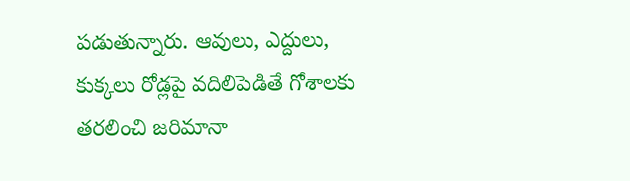పడుతున్నారు. ఆవులు, ఎద్దులు, కుక్కలు రోడ్లపై వదిలిపెడితే గోశాలకు తరలించి జరిమానా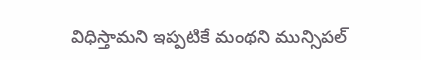విధిస్తామని ఇప్పటికే మంథని మున్సిపల్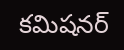కమిషనర్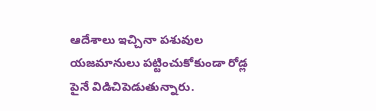ఆదేశాలు ఇచ్చినా పశువుల యజమానులు పట్టించుకోకుండా రోడ్ల పైనే విడిచిపెడుతున్నారు.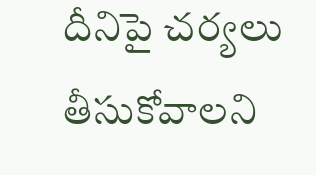దీనిపై చర్యలు తీసుకోవాలని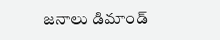జనాలు డిమాండ్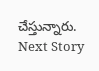చేస్తున్నారు.
Next Story